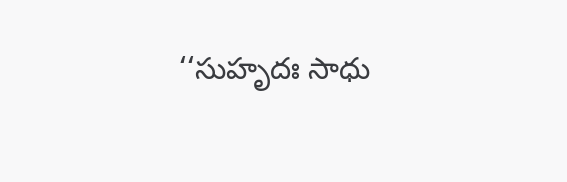‘‘సుహృదః సాధు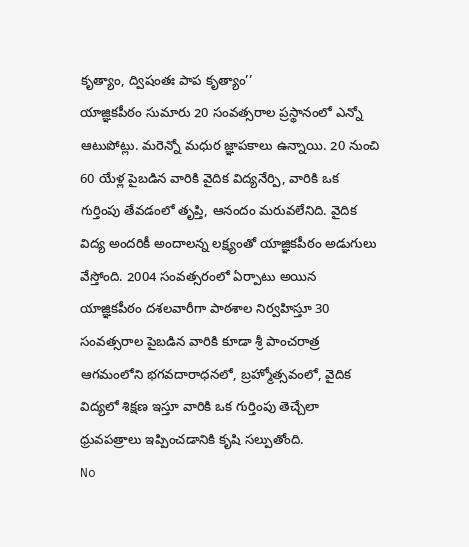కృత్యాం, ద్విషంతః పాప కృత్యాం’’
యాజ్ఞికపీఠం సుమారు 20 సంవత్సరాల ప్రస్థానంలో ఎన్నో ఆటుపోట్లు. మరెన్నో మధుర జ్ఞాపకాలు ఉన్నాయి. 20 నుంచి 60 యేళ్ల పైబడిన వారికి వైదిక విద్యనేర్పి, వారికి ఒక గుర్తింపు తేవడంలో తృప్తి, ఆనందం మరువలేనిది. వైదిక విద్య అందరికీ అందాలన్న లక్ష్యంతో యాజ్ఞికపీఠం అడుగులు వేస్తోంది. 2004 సంవత్సరంలో ఏర్పాటు అయిన యాజ్ఞికపీఠం దశలవారీగా పాఠశాల నిర్వహిస్తూ 30 సంవత్సరాల పైబడిన వారికి కూడా శ్రీ పాంచరాత్ర ఆగమంలోని భగవదారాధనలో, బ్రహ్మోత్సవంలో, వైదిక విద్యలో శిక్షణ ఇస్తూ వారికి ఒక గుర్తింపు తెచ్చేలా ధ్రువపత్రాలు ఇప్పించడానికి కృషి సల్పుతోంది.
No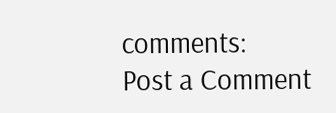comments:
Post a Comment